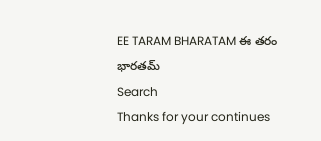EE TARAM BHARATAM ఈ తరం భారతమ్
Search
Thanks for your continues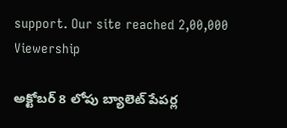support. Our site reached 2,00,000 Viewership

అక్టోబర్ 8 లోపు బ్యాలెట్ పేపర్ల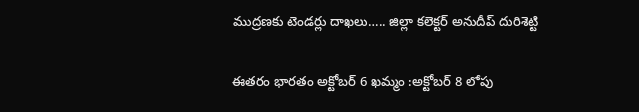ముద్రణకు టెండర్లు దాఖలు….. జిల్లా కలెక్టర్ అనుదీప్ దురిశెట్టి

ఈతరం భారతం అక్టోబర్ 6 ఖమ్మం :అక్టోబర్ 8 లోపు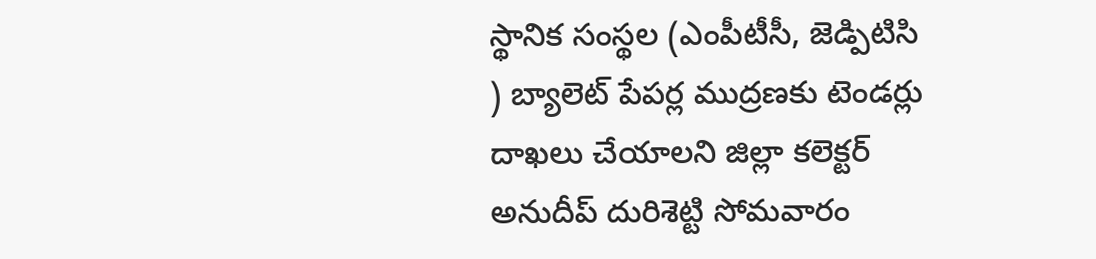స్థానిక సంస్థల (ఎంపీటీసీ, జెడ్పిటిసి ) బ్యాలెట్ పేపర్ల ముద్రణకు టెండర్లు దాఖలు చేయాలని జిల్లా కలెక్టర్ అనుదీప్ దురిశెట్టి సోమవారం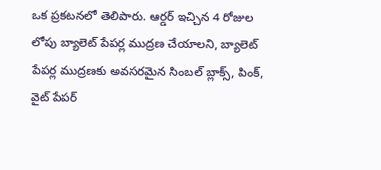ఒక ప్రకటనలో తెలిపారు. ఆర్డర్ ఇచ్చిన 4 రోజుల లోపు బ్యాలెట్ పేపర్ల ముద్రణ చేయాలని, బ్యాలెట్ పేపర్ల ముద్రణకు అవసరమైన సింబల్ బ్లాక్స్, పింక్, వైట్ పేపర్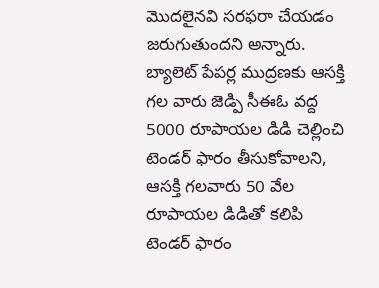మొదలైనవి సరఫరా చేయడం జరుగుతుందని అన్నారు. బ్యాలెట్ పేపర్ల ముద్రణకు ఆసక్తి గల వారు జెడ్పి సీఈఓ వద్ద 5000 రూపాయల డిడి చెల్లించి టెండర్ ఫారం తీసుకోవాలని, ఆసక్తి గలవారు 50 వేల రూపాయల డిడితో కలిపి టెండర్ ఫారం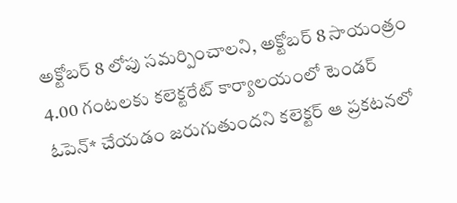అక్టోబర్ 8 లోపు సమర్పించాలని, అక్టోబర్ 8 సాయంత్రం 4.00 గంటలకు కలెక్టరేట్ కార్యాలయంలో టెండర్ ఓపెన్* చేయడం జరుగుతుందని కలెక్టర్ ఆ ప్రకటనలో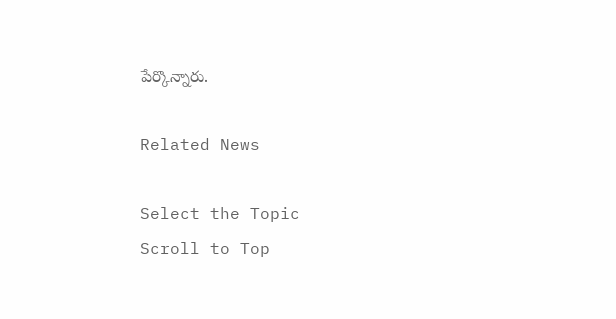పేర్కొన్నారు.

Related News

Select the Topic
Scroll to Top